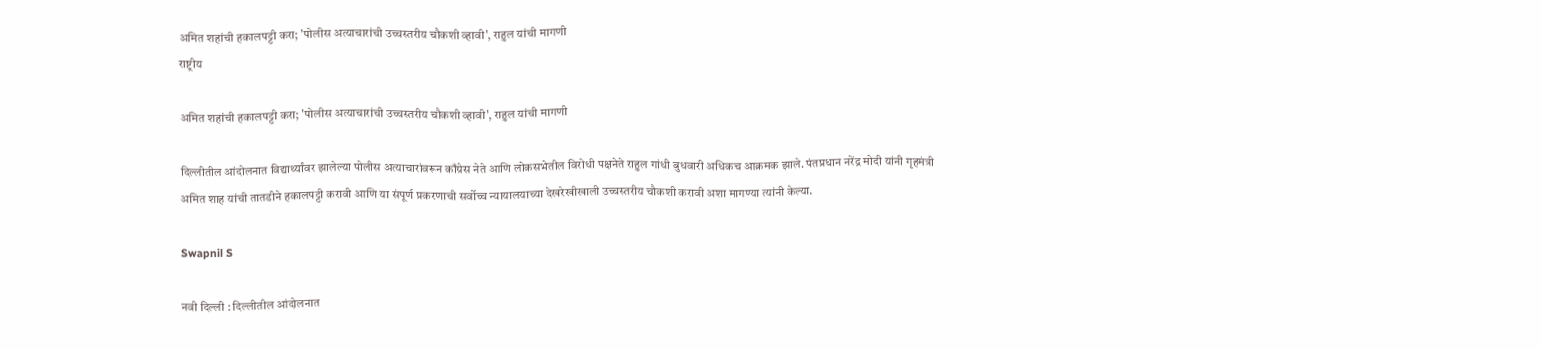अमित शहांची हकालपट्टी करा; 'पोलीस अत्याचारांची उच्चस्तरीय चौकशी व्हावी', राहुल यांची मागणी
राष्ट्रीय

अमित शहांची हकालपट्टी करा; 'पोलीस अत्याचारांची उच्चस्तरीय चौकशी व्हावी', राहुल यांची मागणी

दिल्लीतील आंदोलनात विद्यार्थ्यांवर झालेल्या पोलीस अत्याचारांवरून काँग्रेस नेते आणि लोकसभेतील विरोधी पक्षनेते राहुल गांधी बुधवारी अधिकच आक्रमक झाले. पंतप्रधान नरेंद्र मोदी यांनी गृहमंत्री अमित शाह यांची तातडीने हकालपट्टी करावी आणि या संपूर्ण प्रकरणाची सर्वोच्च न्यायालयाच्या देखरेखीखाली उच्चस्तरीय चौकशी करावी अशा मागण्या त्यांनी केल्या.

Swapnil S

नवी दिल्ली : दिल्लीतील आंदोलनात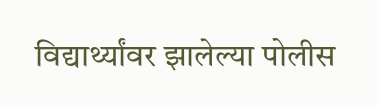विद्यार्थ्यांवर झालेल्या पोलीस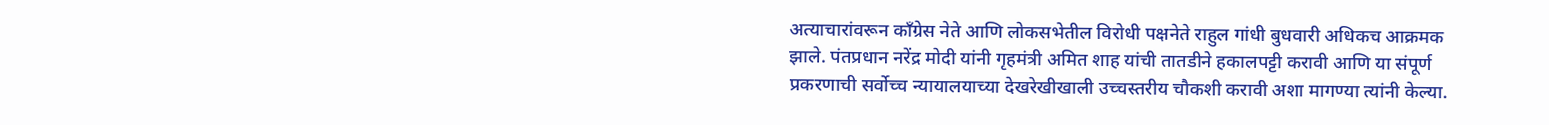अत्याचारांवरून काँग्रेस नेते आणि लोकसभेतील विरोधी पक्षनेते राहुल गांधी बुधवारी अधिकच आक्रमक झाले. पंतप्रधान नरेंद्र मोदी यांनी गृहमंत्री अमित शाह यांची तातडीने हकालपट्टी करावी आणि या संपूर्ण प्रकरणाची सर्वोच्च न्यायालयाच्या देखरेखीखाली उच्चस्तरीय चौकशी करावी अशा मागण्या त्यांनी केल्या.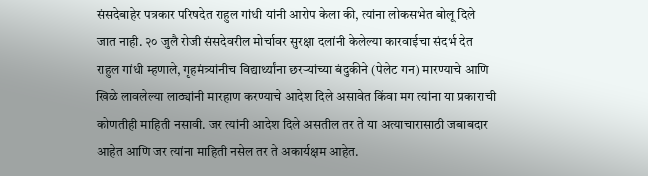संसदेबाहेर पत्रकार परिषदेत राहुल गांधी यांनी आरोप केला की, त्यांना लोकसभेत बोलू दिले जात नाही. २० जुलै रोजी संसदेवरील मोर्चावर सुरक्षा दलांनी केलेल्या कारवाईचा संदर्भ देत राहुल गांधी म्हणाले, गृहमंत्र्यांनीच विद्यार्थ्यांना छरऱ्यांच्या बंदुकीने (पेलेट गन) मारण्याचे आणि खिळे लावलेल्या लाठ्यांनी मारहाण करण्याचे आदेश दिले असावेत किंवा मग त्यांना या प्रकाराची कोणतीही माहिती नसावी. जर त्यांनी आदेश दिले असतील तर ते या अत्याचारासाठी जबाबदार आहेत आणि जर त्यांना माहिती नसेल तर ते अकार्यक्षम आहेत.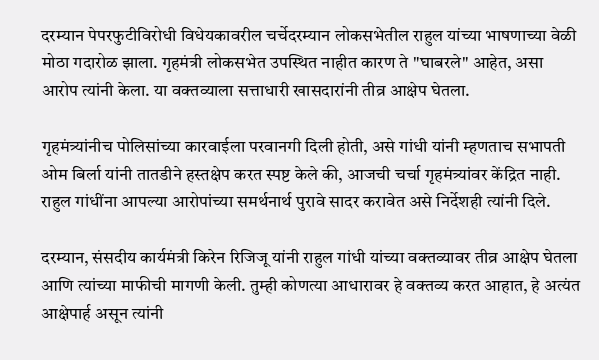दरम्यान पेपरफुटीविरोधी विधेयकावरील चर्चेदरम्यान लोकसभेतील राहुल यांच्या भाषणाच्या वेळी मोठा गदारोळ झाला. गृहमंत्री लोकसभेत उपस्थित नाहीत कारण ते "घाबरले" आहेत, असा आरोप त्यांनी केला. या वक्तव्याला सत्ताधारी खासदारांनी तीव्र आक्षेप घेतला.

गृहमंत्र्यांनीच पोलिसांच्या कारवाईला परवानगी दिली होती, असे गांधी यांनी म्हणताच सभापती ओम बिर्ला यांनी तातडीने हस्तक्षेप करत स्पष्ट केले की, आजची चर्चा गृहमंत्र्यांवर केंद्रित नाही. राहुल गांधींना आपल्या आरोपांच्या समर्थनार्थ पुरावे सादर करावेत असे निर्देशही त्यांनी दिले.

दरम्यान, संसदीय कार्यमंत्री किरेन रिजिजू यांनी राहुल गांधी यांच्या वक्तव्यावर तीव्र आक्षेप घेतला आणि त्यांच्या माफीची मागणी केली. तुम्ही कोणत्या आधारावर हे वक्तव्य करत आहात, हे अत्यंत आक्षेपार्ह असून त्यांनी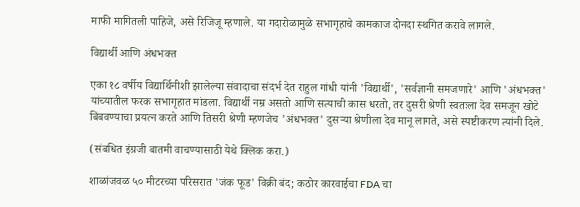माफी मागितली पाहिजे, असे रिजिजू म्हणाले. या गदारोळामुळे सभागृहाचे कामकाज दोनदा स्थगित करावे लागले.

विद्यार्थी आणि अंधभक्त

एका १८ वर्षीय विद्यार्थिनीशी झालेल्या संवादाचा संदर्भ देत राहुल गांधी यांनी 'विद्यार्थी', 'सर्वज्ञानी समजणारे' आणि 'अंधभक्त' यांच्यातील फरक सभागृहात मांडला. विद्यार्थी नम्र असतो आणि सत्याची कास धरतो, तर दुसरी श्रेणी स्वतःला देव समजून खोटे बिंबवण्याचा प्रयत्न करते आणि तिसरी श्रेणी म्हणजेच 'अंधभक्त' दुसऱ्या श्रेणीला देव मानू लागते, असे स्पष्टीकरण त्यांनी दिले.

(संबधित इंग्रजी बातमी वाचण्यासाठी येथे क्लिक करा.)

शाळांजवळ ५० मीटरच्या परिसरात 'जंक फूड' विक्री बंद; कठोर कारवाईचा FDA चा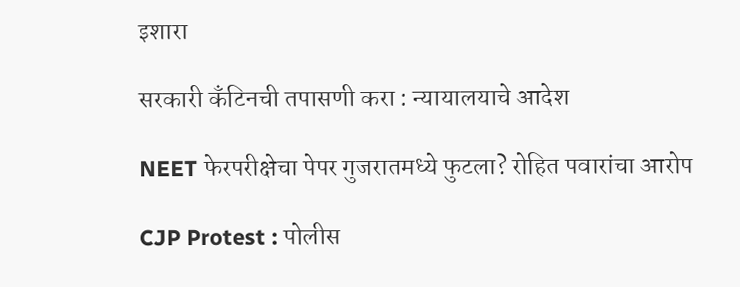इशारा

सरकारी कँटिनची तपासणी करा : न्यायालयाचे आदेश

NEET फेरपरीक्षेचा पेपर गुजरातमध्ये फुटला? रोहित पवारांचा आरोप

CJP Protest : पोलीस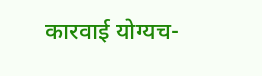कारवाई योग्यच-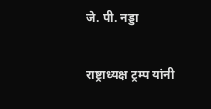जे. पी. नड्डा

राष्ट्राध्यक्ष ट्रम्प यांनी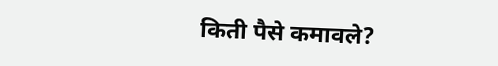किती पैसे कमावले?